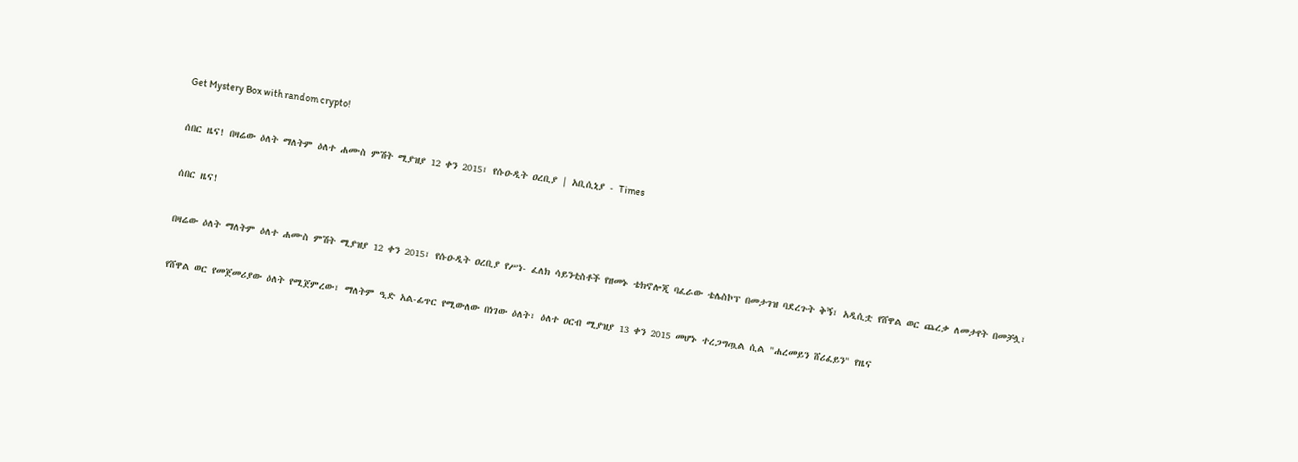Get Mystery Box with random crypto!

ሰበር ዜና! በዛሬው ዕለት ማለትም ዕለተ ሐሙስ ምሽት ሚያዝያ 12 ቀን 2015፣ የሱዑዲት ዐረቢያ | አቢሲኒያ - Times

ሰበር ዜና!

በዛሬው ዕለት ማለትም ዕለተ ሐሙስ ምሽት ሚያዝያ 12 ቀን 2015፣ የሱዑዲት ዐረቢያ የሥነ- ፈለክ ሳይንቲስቶች የዘመኑ ቴክኖሎጂ ባፈራው ቴሌስኮፕ በመታገዝ ባደረጉት ቅኝ፣ አዲሲቷ የሸዋል ወር ጨረቃ ለመታየት በመቻሏ፣

የሸዋል ወር የመጀመሪያው ዕለት የሚጀምረው፣ ማለትም ዒድ አል-ፊጥር የሚውለው በነገው ዕለት፣ ዕለተ ዐርብ ሚያዝያ 13 ቀን 2015 መሆኑ ተረጋግጧል ሲል "ሐረመይን ሸሪፈይን" የዜና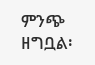ምንጭ ዘግቧል፡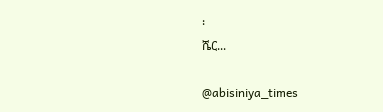፡
ሼር...

@abisiniya_times